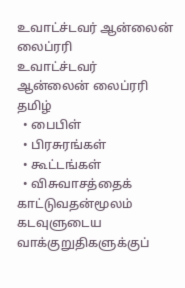உவாட்ச்டவர் ஆன்லைன் லைப்ரரி
உவாட்ச்டவர்
ஆன்லைன் லைப்ரரி
தமிழ்
  • பைபிள்
  • பிரசுரங்கள்
  • கூட்டங்கள்
  • விசுவாசத்தைக் காட்டுவதன்மூலம் கடவுளுடைய வாக்குறுதிகளுக்குப்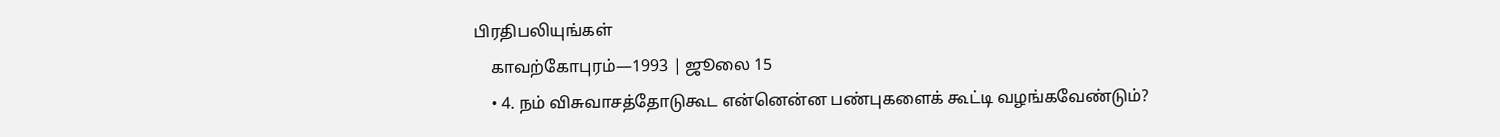பிரதிபலியுங்கள்
    காவற்கோபுரம்—1993 | ஜூலை 15
    • 4. நம் விசுவாசத்தோடுகூட என்னென்ன பண்புகளைக் கூட்டி வழங்கவேண்டும்?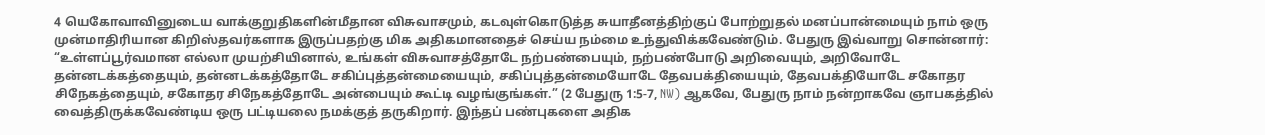4 யெகோவாவினுடைய வாக்குறுதிகளின்மீதான விசுவாசமும், கடவுள்கொடுத்த சுயாதீனத்திற்குப் போற்றுதல் மனப்பான்மையும் நாம் ஒரு முன்மாதிரியான கிறிஸ்தவர்களாக இருப்பதற்கு மிக அதிகமானதைச் செய்ய நம்மை உந்துவிக்கவேண்டும். பேதுரு இவ்வாறு சொன்னார்: “உள்ளப்பூர்வமான எல்லா முயற்சியினால், உங்கள் விசுவாசத்தோடே நற்பண்பையும், நற்பண்போடு அறிவையும், அறிவோடே தன்னடக்கத்தையும், தன்னடக்கத்தோடே சகிப்புத்தன்மையையும், சகிப்புத்தன்மையோடே தேவபக்தியையும், தேவபக்தியோடே சகோதர சிநேகத்தையும், சகோதர சிநேகத்தோடே அன்பையும் கூட்டி வழங்குங்கள்.” (2 பேதுரு 1:5-7, NW) ஆகவே, பேதுரு நாம் நன்றாகவே ஞாபகத்தில் வைத்திருக்கவேண்டிய ஒரு பட்டியலை நமக்குத் தருகிறார். இந்தப் பண்புகளை அதிக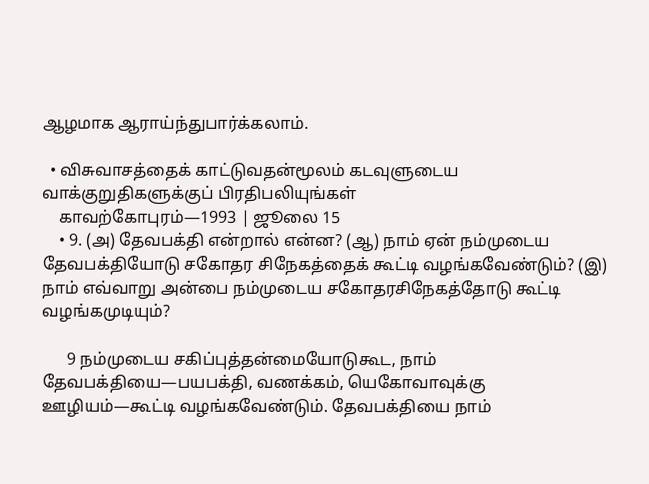ஆழமாக ஆராய்ந்துபார்க்கலாம்.

  • விசுவாசத்தைக் காட்டுவதன்மூலம் கடவுளுடைய வாக்குறுதிகளுக்குப் பிரதிபலியுங்கள்
    காவற்கோபுரம்—1993 | ஜூலை 15
    • 9. (அ) தேவபக்தி என்றால் என்ன? (ஆ) நாம் ஏன் நம்முடைய தேவபக்தியோடு சகோதர சிநேகத்தைக் கூட்டி வழங்கவேண்டும்? (இ) நாம் எவ்வாறு அன்பை நம்முடைய சகோதரசிநேகத்தோடு கூட்டி வழங்கமுடியும்?

      9 நம்முடைய சகிப்புத்தன்மையோடுகூட, நாம் தேவபக்தியை—பயபக்தி, வணக்கம், யெகோவாவுக்கு ஊழியம்—கூட்டி வழங்கவேண்டும். தேவபக்தியை நாம்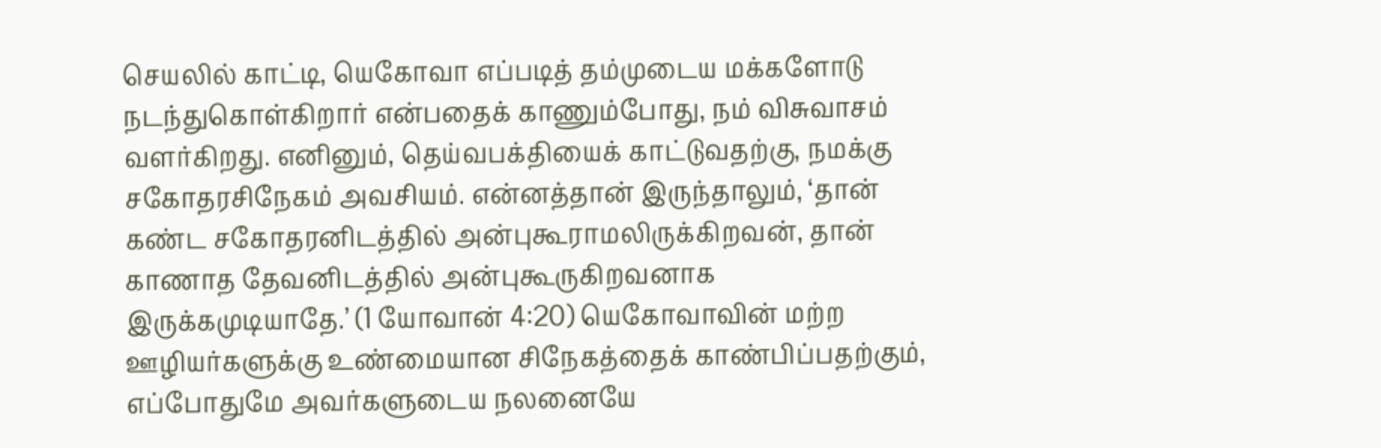செயலில் காட்டி, யெகோவா எப்படித் தம்முடைய மக்களோடு நடந்துகொள்கிறார் என்பதைக் காணும்போது, நம் விசுவாசம் வளர்கிறது. எனினும், தெய்வபக்தியைக் காட்டுவதற்கு, நமக்கு சகோதரசிநேகம் அவசியம். என்னத்தான் இருந்தாலும், ‘தான் கண்ட சகோதரனிடத்தில் அன்புகூராமலிருக்கிறவன், தான் காணாத தேவனிடத்தில் அன்புகூருகிறவனாக இருக்கமுடியாதே.’ (1 யோவான் 4:20) யெகோவாவின் மற்ற ஊழியர்களுக்கு உண்மையான சிநேகத்தைக் காண்பிப்பதற்கும், எப்போதுமே அவர்களுடைய நலனையே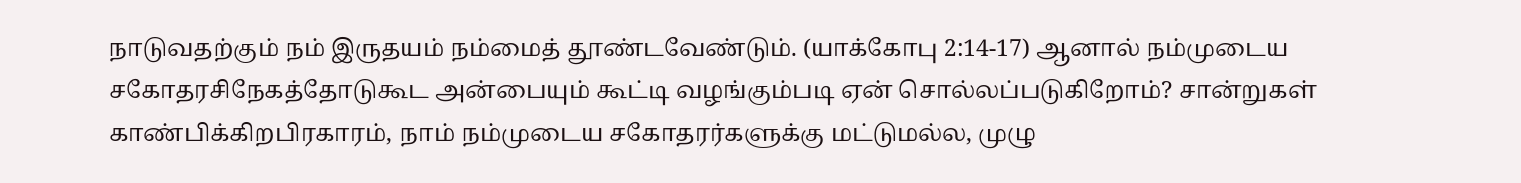நாடுவதற்கும் நம் இருதயம் நம்மைத் தூண்டவேண்டும். (யாக்கோபு 2:14-17) ஆனால் நம்முடைய சகோதரசிநேகத்தோடுகூட அன்பையும் கூட்டி வழங்கும்படி ஏன் சொல்லப்படுகிறோம்? சான்றுகள் காண்பிக்கிறபிரகாரம், நாம் நம்முடைய சகோதரர்களுக்கு மட்டுமல்ல, முழு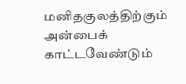மனிதகுலத்திற்கும் அன்பைக் காட்டவேண்டும்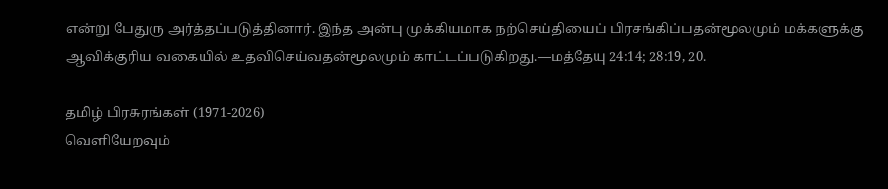என்று பேதுரு அர்த்தப்படுத்தினார். இந்த அன்பு முக்கியமாக நற்செய்தியைப் பிரசங்கிப்பதன்மூலமும் மக்களுக்கு ஆவிக்குரிய வகையில் உதவிசெய்வதன்மூலமும் காட்டப்படுகிறது.—மத்தேயு 24:14; 28:19, 20.

தமிழ் பிரசுரங்கள் (1971-2026)
வெளியேறவும்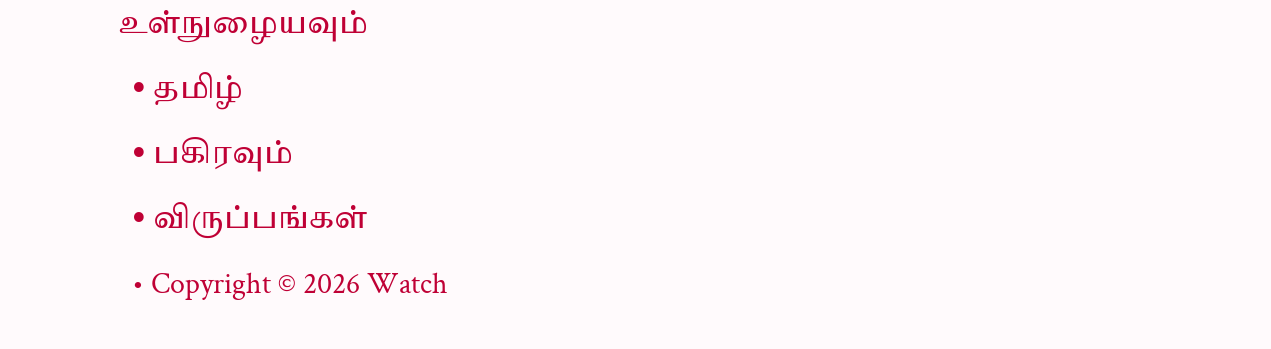உள்நுழையவும்
  • தமிழ்
  • பகிரவும்
  • விருப்பங்கள்
  • Copyright © 2026 Watch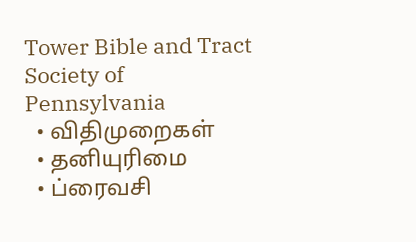Tower Bible and Tract Society of Pennsylvania
  • விதிமுறைகள்
  • தனியுரிமை
  • ப்ரைவசி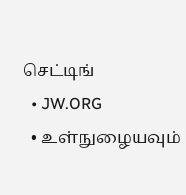செட்டிங்
  • JW.ORG
  • உள்நுழையவும்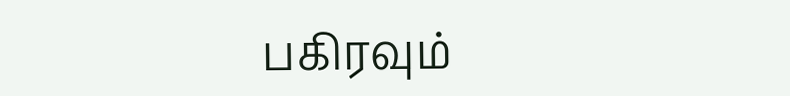பகிரவும்